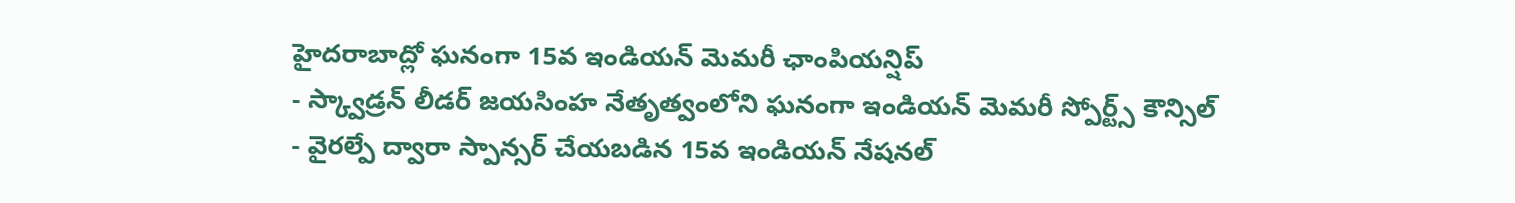హైదరాబాద్లో ఘనంగా 15వ ఇండియన్ మెమరీ ఛాంపియన్షిప్
- స్క్వాడ్రన్ లీడర్ జయసింహ నేతృత్వంలోని ఘనంగా ఇండియన్ మెమరీ స్పోర్ట్స్ కౌన్సిల్
- వైరల్పే ద్వారా స్పాన్సర్ చేయబడిన 15వ ఇండియన్ నేషనల్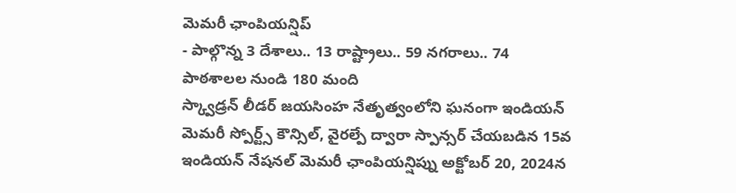మెమరీ ఛాంపియన్షిప్
- పాల్గొన్న 3 దేశాలు.. 13 రాష్ట్రాలు.. 59 నగరాలు.. 74 పాఠశాలల నుండి 180 మంది
స్క్వాడ్రన్ లీడర్ జయసింహ నేతృత్వంలోని ఘనంగా ఇండియన్ మెమరీ స్పోర్ట్స్ కౌన్సిల్, వైరల్పే ద్వారా స్పాన్సర్ చేయబడిన 15వ ఇండియన్ నేషనల్ మెమరీ ఛాంపియన్షిప్ను అక్టోబర్ 20, 2024న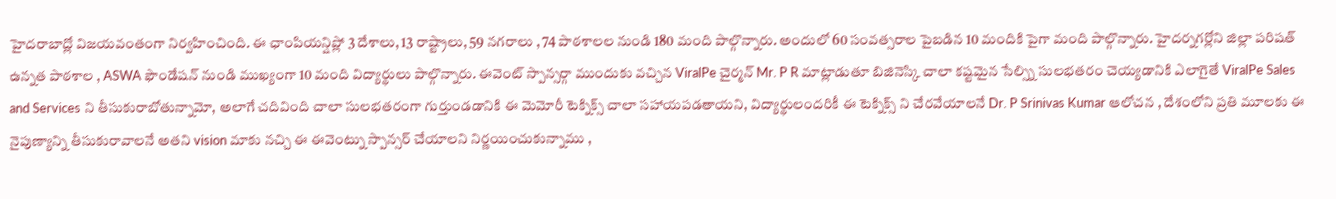హైదరాబాద్లో విజయవంతంగా నిర్వహించింది. ఈ ఛాంపియన్షిప్లో 3 దేశాలు, 13 రాష్ట్రాలు, 59 నగరాలు , 74 పాఠశాలల నుండి 180 మంది పాల్గొన్నారు. అందులో 60 సంవత్సరాల పైబడిన 10 మందికి పైగా మంది పాల్గొన్నారు. హైదర్నగర్లోని జిల్లా పరిషత్ ఉన్నత పాఠశాల , ASWA ఫౌండేషన్ నుండి ముఖ్యంగా 10 మంది విద్యార్థులు పాల్గొన్నారు. ఈవెంట్ స్పాన్సర్గా ముందుకు వచ్చిన ViralPe చైర్మన్ Mr. P R మాట్లాడుతూ బిజినెస్కి చాలా కష్టమైన సేల్స్ని సులభతరం చెయ్యడానికి ఎలాగైతే ViralPe Sales and Services ని తీసుకురాబోతున్నామో, అలాగే చదివింది చాలా సులభతరంగా గుర్తుండడానికి ఈ మెమోరీ టెక్నిక్స్ చాలా సహాయపడతాయని, విద్యార్థులందరికీ ఈ టెక్నిక్స్ ని చేరవేయాలనే Dr. P Srinivas Kumar ఆలోచన , దేశంలోని ప్రతి మూలకు ఈ నైపుణ్యాన్ని తీసుకురావాలనే అతని vision మాకు నచ్చి ఈ ఈవెంట్ను స్పాన్సర్ చేయాలని నిర్ణయించుకున్నాము ,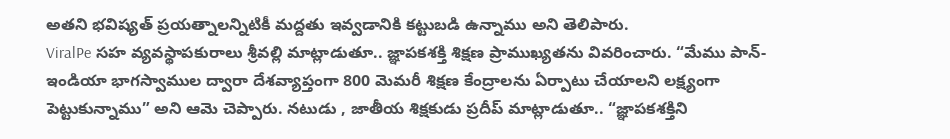అతని భవిష్యత్ ప్రయత్నాలన్నిటికీ మద్దతు ఇవ్వడానికి కట్టుబడి ఉన్నాము అని తెలిపారు.
ViralPe సహ వ్యవస్థాపకురాలు శ్రీవల్లి మాట్లాడుతూ.. జ్ఞాపకశక్తి శిక్షణ ప్రాముఖ్యతను వివరించారు. “మేము పాన్-ఇండియా భాగస్వాముల ద్వారా దేశవ్యాప్తంగా 800 మెమరీ శిక్షణ కేంద్రాలను ఏర్పాటు చేయాలని లక్ష్యంగా పెట్టుకున్నాము” అని ఆమె చెప్పారు. నటుడు , జాతీయ శిక్షకుడు ప్రదీప్ మాట్లాడుతూ.. “జ్ఞాపకశక్తిని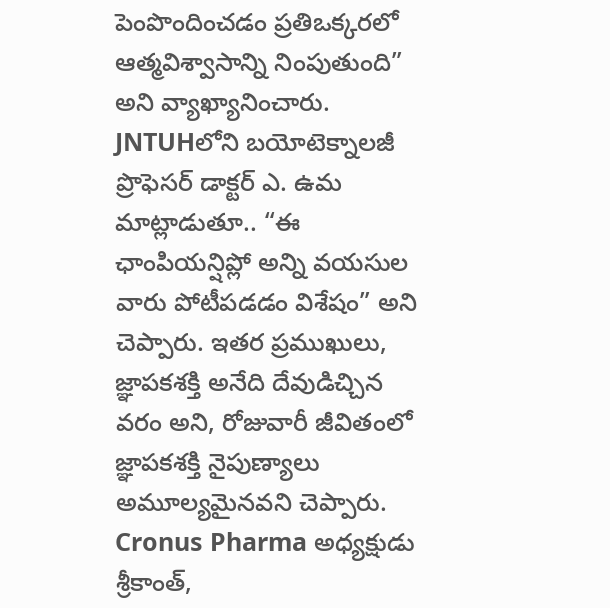పెంపొందించడం ప్రతిఒక్కరలో ఆత్మవిశ్వాసాన్ని నింపుతుంది” అని వ్యాఖ్యానించారు. JNTUHలోని బయోటెక్నాలజీ ప్రొఫెసర్ డాక్టర్ ఎ. ఉమ మాట్లాడుతూ.. “ఈ ఛాంపియన్షిప్లో అన్ని వయసుల వారు పోటీపడడం విశేషం” అని చెప్పారు. ఇతర ప్రముఖులు, జ్ఞాపకశక్తి అనేది దేవుడిచ్చిన వరం అని, రోజువారీ జీవితంలో జ్ఞాపకశక్తి నైపుణ్యాలు అమూల్యమైనవని చెప్పారు. Cronus Pharma అధ్యక్షుడు శ్రీకాంత్,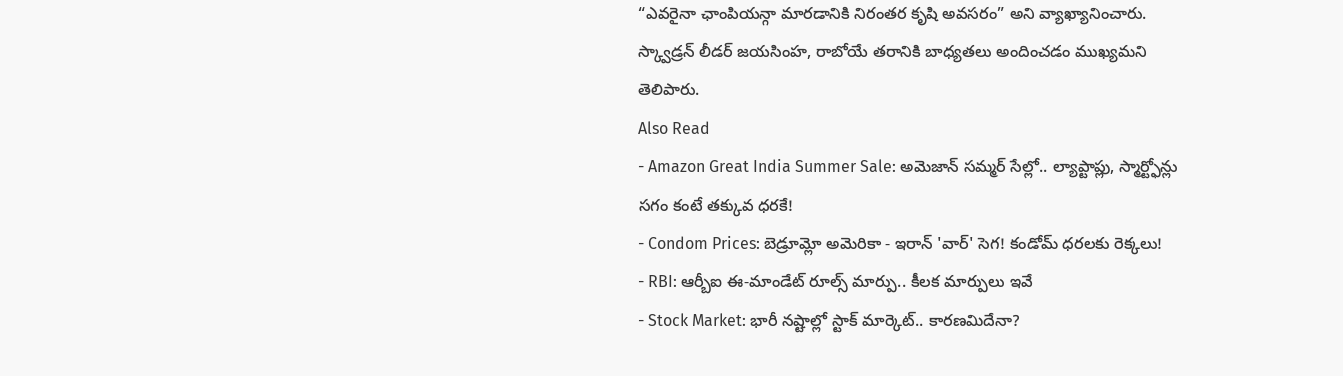“ఎవరైనా ఛాంపియన్గా మారడానికి నిరంతర కృషి అవసరం” అని వ్యాఖ్యానించారు. స్క్వాడ్రన్ లీడర్ జయసింహ, రాబోయే తరానికి బాధ్యతలు అందించడం ముఖ్యమని తెలిపారు.
Also Read
- Amazon Great India Summer Sale: అమెజాన్ సమ్మర్ సేల్లో.. ల్యాప్టాప్లు, స్మార్ట్ఫోన్లు సగం కంటే తక్కువ ధరకే!
- Condom Prices: బెడ్రూమ్లో అమెరికా - ఇరాన్ 'వార్' సెగ! కండోమ్ ధరలకు రెక్కలు!
- RBI: ఆర్బీఐ ఈ-మాండేట్ రూల్స్ మార్పు.. కీలక మార్పులు ఇవే
- Stock Market: భారీ నష్టాల్లో స్టాక్ మార్కెట్.. కారణమిదేనా?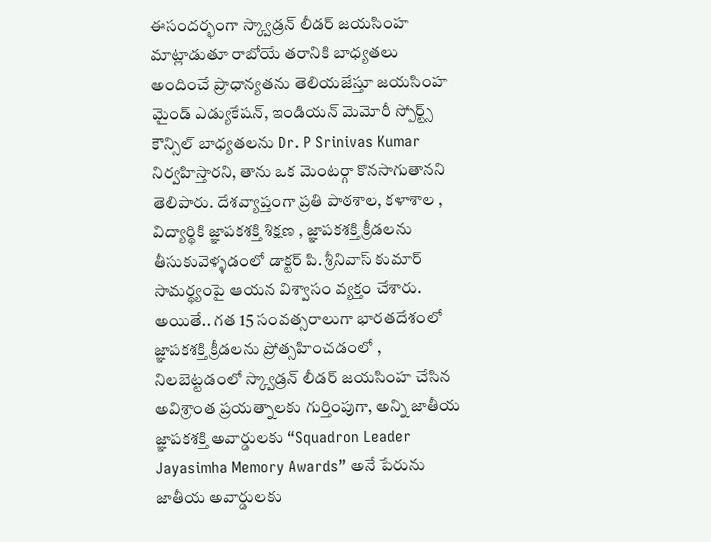ఈసందర్భంగా స్క్వాడ్రన్ లీడర్ జయసింహ మాట్లాడుతూ రాబోయే తరానికి బాధ్యతలు అందించే ప్రాధాన్యతను తెలియజేస్తూ జయసింహ మైండ్ ఎడ్యుకేషన్, ఇండియన్ మెమోరీ స్పోర్ట్స్ కౌన్సిల్ బాధ్యతలను Dr. P Srinivas Kumar నిర్వహిస్తారని, తాను ఒక మెంటర్గా కొనసాగుతానని తెలిపారు. దేశవ్యాప్తంగా ప్రతి పాఠశాల, కళాశాల , విద్యార్థికి జ్ఞాపకశక్తి శిక్షణ , జ్ఞాపకశక్తి క్రీడలను తీసుకువెళ్ళడంలో డాక్టర్ పి. శ్రీనివాస్ కుమార్ సామర్థ్యంపై ఆయన విశ్వాసం వ్యక్తం చేశారు. అయితే.. గత 15 సంవత్సరాలుగా భారతదేశంలో జ్ఞాపకశక్తి క్రీడలను ప్రోత్సహించడంలో , నిలబెట్టడంలో స్క్వాడ్రన్ లీడర్ జయసింహ చేసిన అవిశ్రాంత ప్రయత్నాలకు గుర్తింపుగా, అన్ని జాతీయ జ్ఞాపకశక్తి అవార్డులకు “Squadron Leader Jayasimha Memory Awards” అనే పేరును జాతీయ అవార్డులకు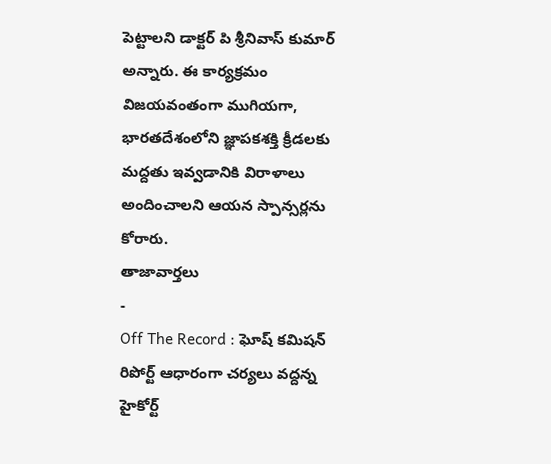పెట్టాలని డాక్టర్ పి శ్రీనివాస్ కుమార్ అన్నారు. ఈ కార్యక్రమం విజయవంతంగా ముగియగా, భారతదేశంలోని జ్ఞాపకశక్తి క్రీడలకు మద్దతు ఇవ్వడానికి విరాళాలు అందించాలని ఆయన స్పాన్సర్లను కోరారు.
తాజావార్తలు
-
Off The Record : ఘోష్ కమిషన్ రిపోర్ట్ ఆధారంగా చర్యలు వద్దన్న హైకోర్ట్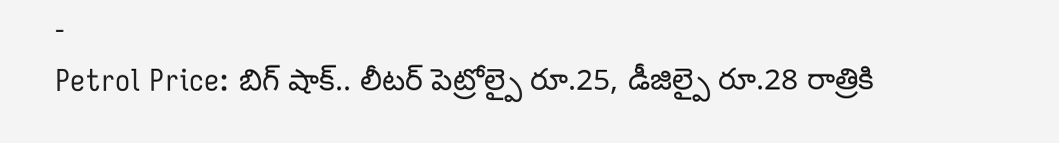-
Petrol Price: బిగ్ షాక్.. లీటర్ పెట్రోల్పై రూ.25, డీజిల్పై రూ.28 రాత్రికి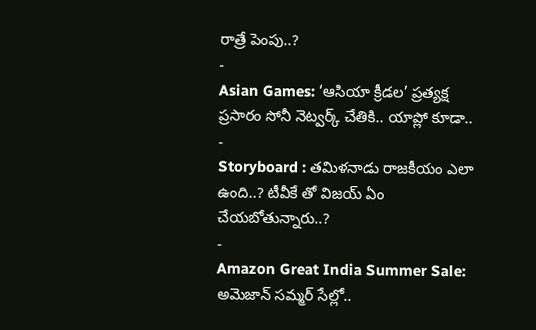రాత్రే పెంపు..?
-
Asian Games: ‘ఆసియా క్రీడల’ ప్రత్యక్ష ప్రసారం సోనీ నెట్వర్క్ చేతికి.. యాప్లో కూడా..
-
Storyboard : తమిళనాడు రాజకీయం ఎలా ఉంది..? టీవీకే తో విజయ్ ఏం చేయబోతున్నారు..?
-
Amazon Great India Summer Sale: అమెజాన్ సమ్మర్ సేల్లో..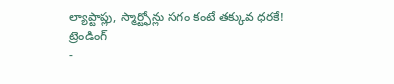ల్యాప్టాప్లు, స్మార్ట్ఫోన్లు సగం కంటే తక్కువ ధరకే!
ట్రెండింగ్
-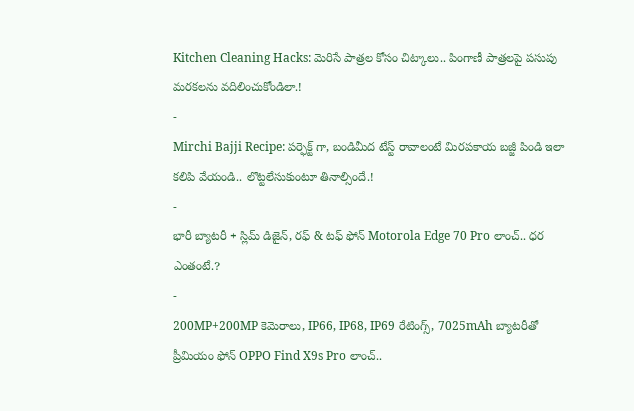Kitchen Cleaning Hacks: మెరిసే పాత్రల కోసం చిట్కాలు.. పింగాణీ పాత్రలపై పసుపు మరకలను వదిలించుకోండిలా.!
-
Mirchi Bajji Recipe: పర్ఫెక్ట్ గా, బండిమీద టేస్ట్ రావాలంటే మిరపకాయ బజ్జీ పిండి ఇలా కలిపి వేయండి.. లొట్టలేసుకుంటూ తినాల్సిందే.!
-
భారీ బ్యాటరీ + స్లిమ్ డిజైన్, రఫ్ & టఫ్ ఫోన్ Motorola Edge 70 Pro లాంచ్.. ధర ఎంతంటే.?
-
200MP+200MP కెమెరాలు, IP66, IP68, IP69 రేటింగ్స్, 7025mAh బ్యాటరీతో ప్రీమియం ఫోన్ OPPO Find X9s Pro లాంచ్..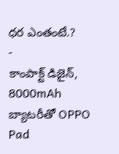ధర ఎంతంటే.?
-
కాంపాక్ట్ డిజైన్, 8000mAh బ్యాటరీతో OPPO Pad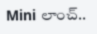Mini లాంచ్..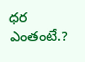ధర ఎంతంటే.?